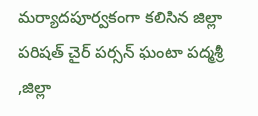మర్యాదపూర్వకంగా కలిసిన జిల్లా పరిషత్ చైర్ పర్సన్ ఘంటా పద్మశ్రీ ,జిల్లా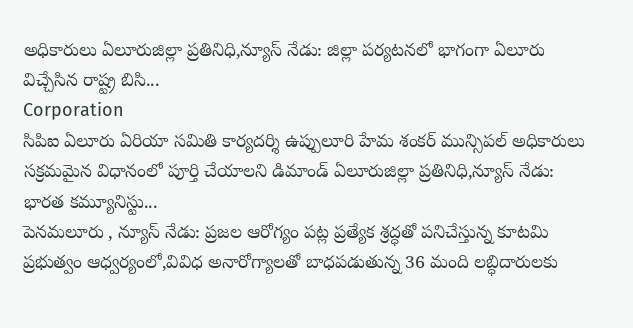అధికారులు ఏలూరుజిల్లా ప్రతినిధి,న్యూస్ నేడు: జిల్లా పర్యటనలో భాగంగా ఏలూరు విచ్చేసిన రాష్ట్ర బిసి...
Corporation
సిపిఐ ఏలూరు ఏరియా సమితి కార్యదర్శి ఉప్పులూరి హేమ శంకర్ మున్సిపల్ అధికారులు సక్రమమైన విధానంలో పూర్తి చేయాలని డిమాండ్ ఏలూరుజిల్లా ప్రతినిధి,న్యూస్ నేడు: భారత కమ్యూనిస్టు...
పెనమలూరు , న్యూస్ నేడు: ప్రజల ఆరోగ్యం పట్ల ప్రత్యేక శ్రద్ధతో పనిచేస్తున్న కూటమి ప్రభుత్వం ఆధ్వర్యంలో,వివిధ అనారోగ్యాలతో బాధపడుతున్న 36 మంది లబ్ధిదారులకు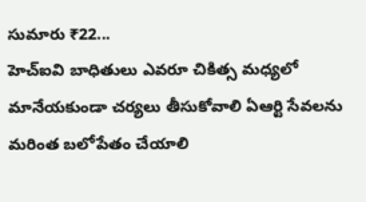సుమారు ₹22...
హెచ్ఐవి బాధితులు ఎవరూ చికిత్స మధ్యలో మానేయకుండా చర్యలు తీసుకోవాలి ఏఆర్టి సేవలను మరింత బలోపేతం చేయాలి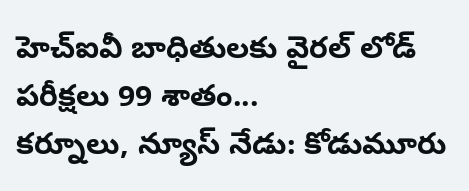హెచ్ఐవీ బాధితులకు వైరల్ లోడ్ పరీక్షలు 99 శాతం...
కర్నూలు, న్యూస్ నేడు: కోడుమూరు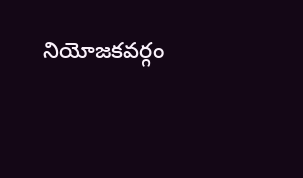నియోజకవర్గం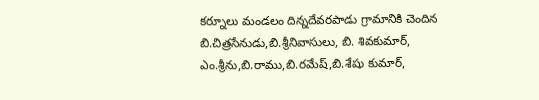కర్నూలు మండలం దిన్నదేవరపాడు గ్రామానికి చెందిన బి.చిత్రసేనుడు,బి.శ్రీనివాసులు, బి. శివకుమార్, ఎం.శ్రీను,బి.రాము,బి.రమేష్,బి.శేషు కుమార్,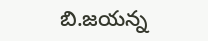బి.జయన్న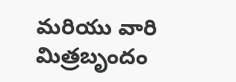మరియు వారి మిత్రబృందం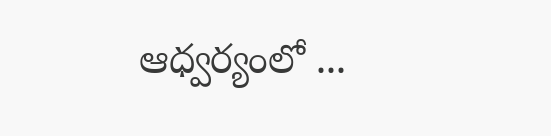ఆధ్వర్యంలో ...